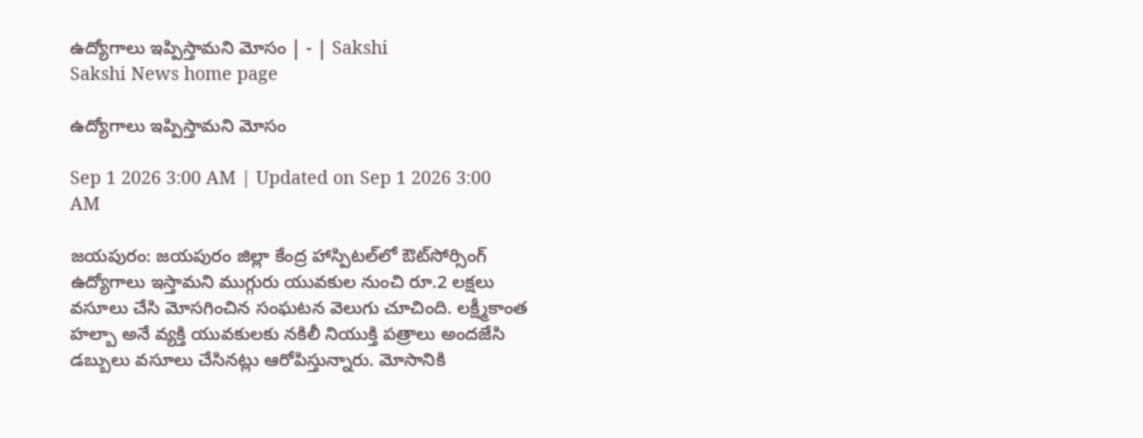ఉద్యోగాలు ఇప్పిస్తామని మోసం | - | Sakshi
Sakshi News home page

ఉద్యోగాలు ఇప్పిస్తామని మోసం

Sep 1 2026 3:00 AM | Updated on Sep 1 2026 3:00 AM

జయపురం: జయపురం జిల్లా కేంద్ర హాస్పిటల్‌లో ఔట్‌సోర్సింగ్‌ ఉద్యోగాలు ఇస్తామని ముగ్గురు యువకుల నుంచి రూ.2 లక్షలు వసూలు చేసి మోసగించిన సంఘటన వెలుగు చూచింది. లక్ష్మీకాంత హల్బా అనే వ్యక్తి యువకులకు నకిలీ నియుక్తి పత్రాలు అందజేసి డబ్బులు వసూలు చేసినట్లు ఆరోపిస్తున్నారు. మోసానికి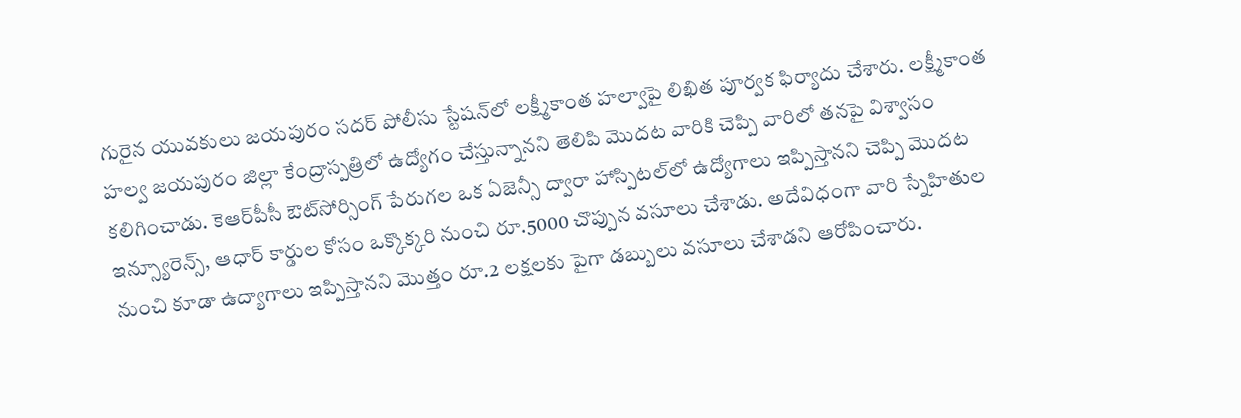గురైన యువకులు జయపురం సదర్‌ పోలీసు స్టేషన్‌లో లక్ష్మీకాంత హల్వాపై లిఖిత పూర్వక ఫిర్యాదు చేశారు. లక్ష్మీకాంత హల్వ జయపురం జిల్లా కేంద్రాస్పత్రిలో ఉద్యోగం చేస్తున్నానని తెలిపి మొదట వారికి చెప్పి వారిలో తనపై విశ్వాసం కలిగించాడు. కెఆర్‌పీసీ ఔట్‌సోర్సింగ్‌ పేరుగల ఒక ఏజెన్సీ ద్వారా హాస్పిటల్‌లో ఉద్యోగాలు ఇప్పిస్తానని చెప్పి మొదట ఇన్స్యూరెన్స్‌, ఆధార్‌ కార్డుల కోసం ఒక్కొక్కరి నుంచి రూ.5000 చొప్పున వసూలు చేశాడు. అదేవిధంగా వారి స్నేహితుల నుంచి కూడా ఉద్యాగాలు ఇప్పిస్తానని మొత్తం రూ.2 లక్షలకు పైగా డబ్బులు వసూలు చేశాడని ఆరోపించారు.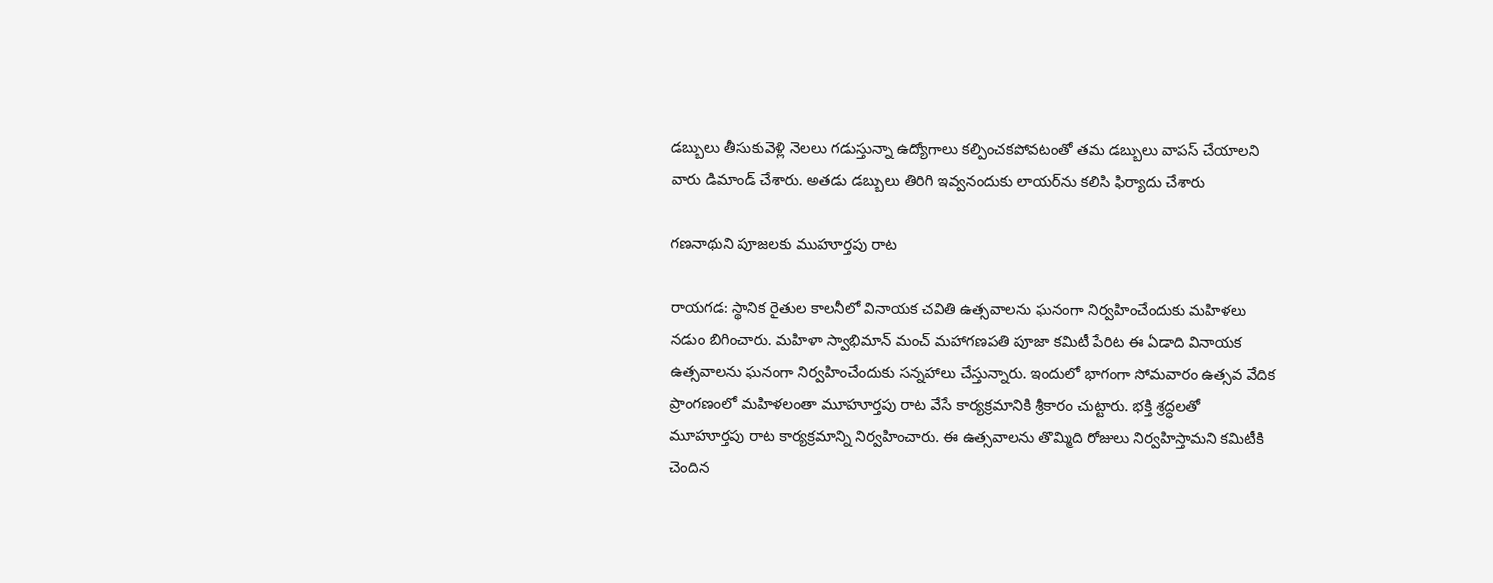డబ్బులు తీసుకువెళ్లి నెలలు గడుస్తున్నా ఉద్యోగాలు కల్పించకపోవటంతో తమ డబ్బులు వాపస్‌ చేయాలని వారు డిమాండ్‌ చేశారు. అతడు డబ్బులు తిరిగి ఇవ్వనందుకు లాయర్‌ను కలిసి ఫిర్యాదు చేశారు

గణనాథుని పూజలకు ముహూర్తపు రాట

రాయగడ: స్థానిక రైతుల కాలనీలో వినాయక చవితి ఉత్సవాలను ఘనంగా నిర్వహించేందుకు మహిళలు నడుం బిగించారు. మహిళా స్వాభిమాన్‌ మంచ్‌ మహాగణపతి పూజా కమిటీ పేరిట ఈ ఏడాది వినాయక ఉత్సవాలను ఘనంగా నిర్వహించేందుకు సన్నహాలు చేస్తున్నారు. ఇందులో భాగంగా సోమవారం ఉత్సవ వేదిక ప్రాంగణంలో మహిళలంతా మూహూర్తపు రాట వేసే కార్యక్రమానికి శ్రీకారం చుట్టారు. భక్తి శ్రద్ధలతో మూహూర్తపు రాట కార్యక్రమాన్ని నిర్వహించారు. ఈ ఉత్సవాలను తొమ్మిది రోజులు నిర్వహిస్తామని కమిటీకి చెందిన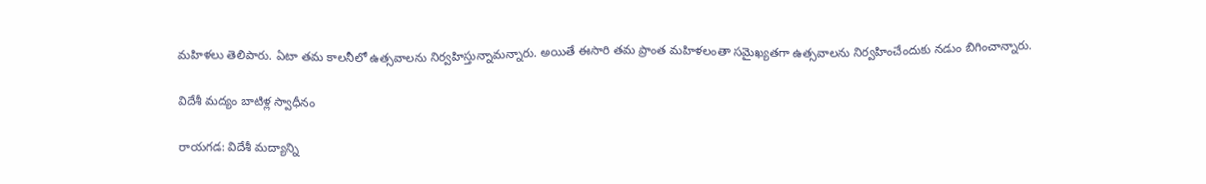మహిళలు తెలిపారు. ఏటా తమ కాలనీలో ఉత్సవాలను నిర్వహిస్తున్నామన్నారు. అయితే ఈసారి తమ ప్రాంత మహిళలంతా సమైఖ్యతగా ఉత్సవాలను నిర్వహించేందుకు నడుం బిగించాన్నారు.

విదేశీ మద్యం బాటిళ్ల స్వాధీనం

రాయగడ: విదేశీ మద్యాన్ని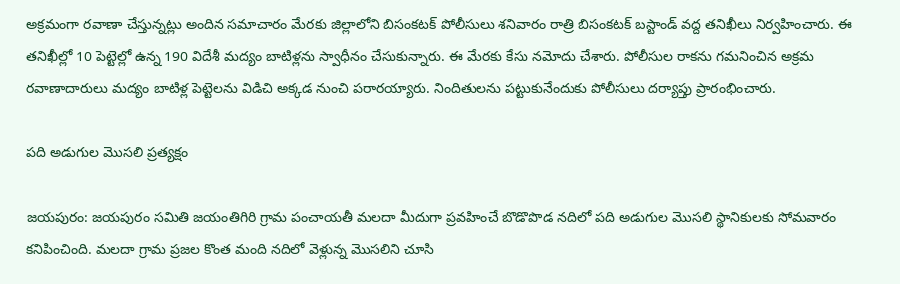అక్రమంగా రవాణా చేస్తున్నట్లు అందిన సమాచారం మేరకు జిల్లాలోని బిసంకటక్‌ పోలీసులు శనివారం రాత్రి బిసంకటక్‌ బస్టాండ్‌ వద్ద తనిఖీలు నిర్వహించారు. ఈ తనిఖీల్లో 10 పెట్టెల్లో ఉన్న 190 విదేశీ మద్యం బాటిళ్లను స్వాధీనం చేసుకున్నారు. ఈ మేరకు కేసు నమోదు చేశారు. పోలీసుల రాకను గమనించిన అక్రమ రవాణాదారులు మద్యం బాటిళ్ల పెట్టెలను విడిచి అక్కడ నుంచి పరారయ్యారు. నిందితులను పట్టుకునేందుకు పోలీసులు దర్యాప్తు ప్రారంభించారు.

పది అడుగుల మొసలి ప్రత్యక్షం

జయపురం: జయపురం సమితి జయంతిగిరి గ్రామ పంచాయతీ మలదా మీదుగా ప్రవహించే బొడొపొడ నదిలో పది అడుగుల మొసలి స్థానికులకు సోమవారం కనిపించింది. మలదా గ్రామ ప్రజల కొంత మంది నదిలో వెళ్లున్న మొసలిని చూసి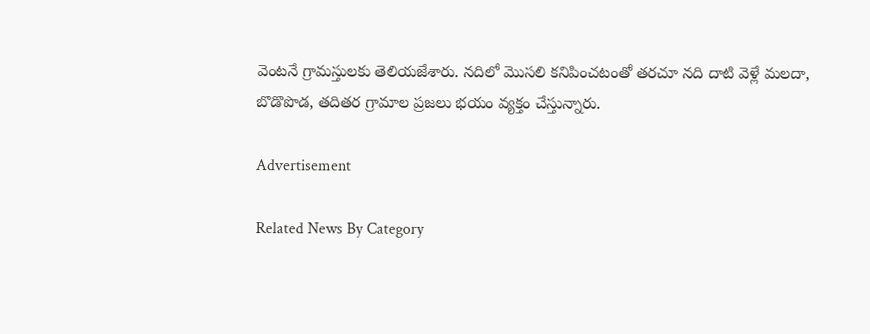వెంటనే గ్రామస్తులకు తెలియజేశారు. నదిలో మొసలి కనిపించటంతో తరచూ నది దాటి వెళ్లే మలదా, బొడొపొడ, తదితర గ్రామాల ప్రజలు భయం వ్యక్తం చేస్తున్నారు.

Advertisement

Related News By Category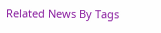Related News By Tags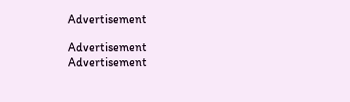Advertisement

Advertisement
Advertisement